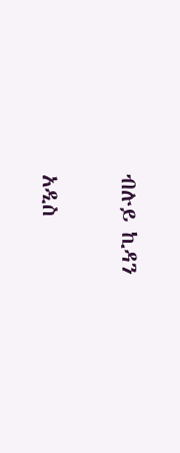ብሉይ ኪዳን

አዲስ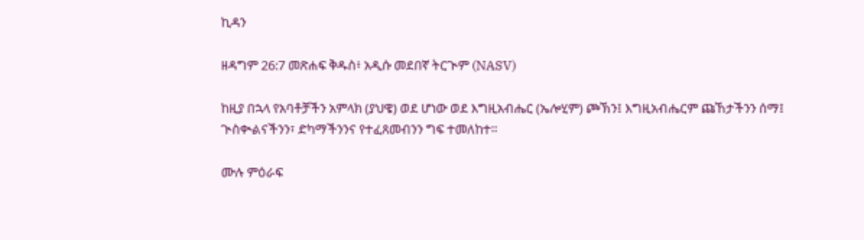ኪዳን

ዘዳግም 26:7 መጽሐፍ ቅዱስ፥ አዲሱ መደበኛ ትርጒም (NASV)

ከዚያ በኋላ የአባቶቻችን አምላክ (ያህዌ) ወደ ሆነው ወደ እግዚአብሔር (ኤሎሂም) ጮኽን፤ እግዚአብሔርም ጩኸታችንን ሰማ፤ ጒስቊልናችንን፣ ድካማችንንና የተፈጸመብንን ግፍ ተመለከተ።

ሙሉ ምዕራፍ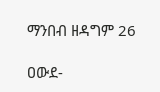ማንበብ ዘዳግም 26

ዐውደ-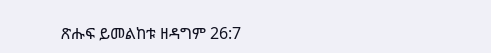ጽሑፍ ይመልከቱ ዘዳግም 26:7